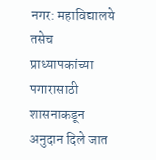नगर: महाविद्यालये तसेच प्राध्यापकांच्या पगारासाठी शासनाकडून अनुदान दिले जात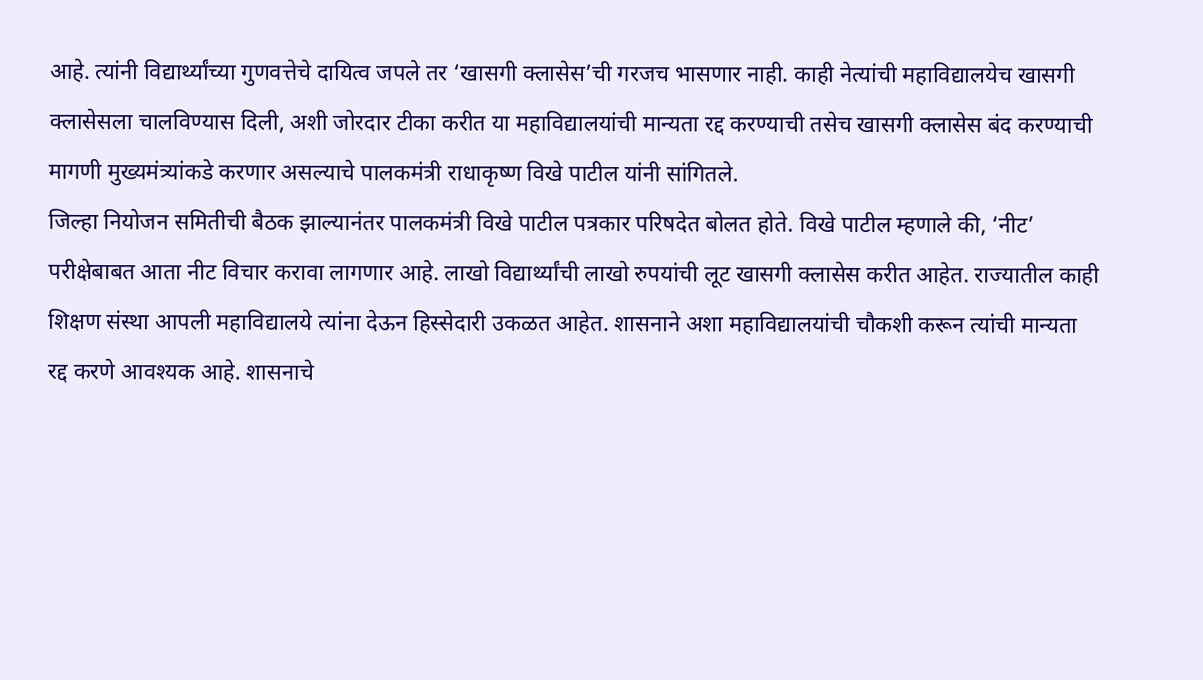आहे. त्यांनी विद्यार्थ्यांच्या गुणवत्तेचे दायित्व जपले तर ‘खासगी क्लासेस’ची गरजच भासणार नाही. काही नेत्यांची महाविद्यालयेच खासगी क्लासेसला चालविण्यास दिली, अशी जोरदार टीका करीत या महाविद्यालयांची मान्यता रद्द करण्याची तसेच खासगी क्लासेस बंद करण्याची मागणी मुख्यमंत्र्यांकडे करणार असल्याचे पालकमंत्री राधाकृष्ण विखे पाटील यांनी सांगितले.
जिल्हा नियोजन समितीची बैठक झाल्यानंतर पालकमंत्री विखे पाटील पत्रकार परिषदेत बोलत होते. विखे पाटील म्हणाले की, ‘नीट’ परीक्षेबाबत आता नीट विचार करावा लागणार आहे. लाखो विद्यार्थ्यांची लाखो रुपयांची लूट खासगी क्लासेस करीत आहेत. राज्यातील काही शिक्षण संस्था आपली महाविद्यालये त्यांना देऊन हिस्सेदारी उकळत आहेत. शासनाने अशा महाविद्यालयांची चौकशी करून त्यांची मान्यता रद्द करणे आवश्यक आहे. शासनाचे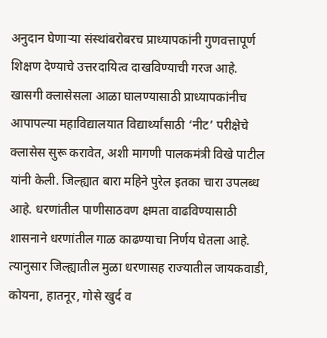अनुदान घेणाऱ्या संस्थांबरोबरच प्राध्यापकांनी गुणवत्तापूर्ण शिक्षण देण्याचे उत्तरदायित्व दाखविण्याची गरज आहे.
खासगी क्लासेसला आळा घालण्यासाठी प्राध्यापकांनीच आपापल्या महाविद्यालयात विद्यार्थ्यांसाठी ‘नीट’ परीक्षेचे क्लासेस सुरू करावेत, अशी मागणी पालकमंत्री विखे पाटील यांनी केली. जिल्ह्यात बारा महिने पुरेल इतका चारा उपलब्ध आहे. धरणांतील पाणीसाठवण क्षमता वाढविण्यासाठी शासनाने धरणांतील गाळ काढण्याचा निर्णय घेतला आहे. त्यानुसार जिल्ह्यातील मुळा धरणासह राज्यातील जायकवाडी, कोयना, हातनूर, गोसे खुर्द व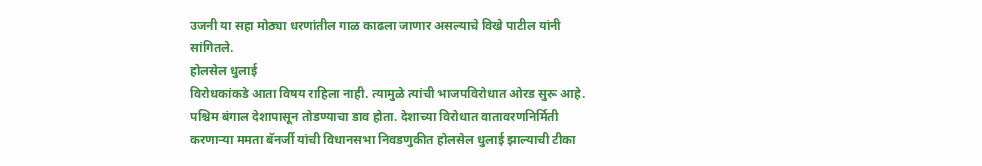उजनी या सहा मोठ्या धरणांतील गाळ काढला जाणार असल्याचे विखे पाटील यांनी सांगितले.
होलसेल धुलाई
विरोधकांकडे आता विषय राहिला नाही. त्यामुळे त्यांची भाजपविरोधात ओरड सुरू आहे. पश्चिम बंगाल देशापासून तोडण्याचा डाव होता. देशाच्या विरोधात वातावरणनिर्मिती करणाऱ्या ममता बॅनर्जी यांची विधानसभा निवडणुकीत होलसेल धुलाई झाल्याची टीका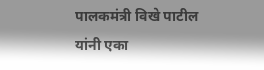पालकमंत्री विखे पाटील यांनी एका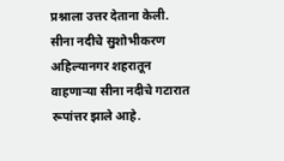प्रश्नाला उत्तर देताना केली.
सीना नदीचे सुशोभीकरण
अहिल्यानगर शहरातून वाहणाऱ्या सीना नदीचे गटारात रूपांत्तर झाले आहे.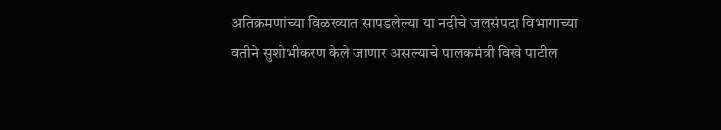अतिक्रमणांच्या विळख्यात सापडलेल्या या नदीचे जलसंपदा विभागाच्या वतीने सुशोभीकरण केले जाणार असल्याचे पालकमंत्री विखे पाटील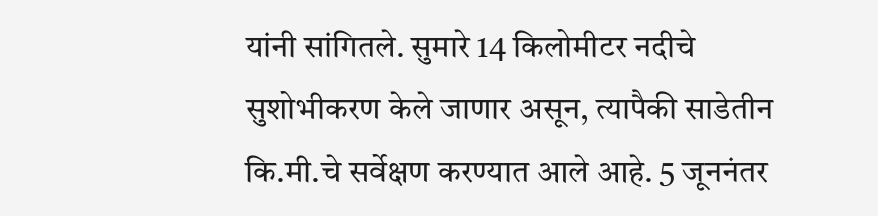यांनी सांगितले. सुमारे 14 किलोमीटर नदीचे सुशोभीकरण केले जाणार असून, त्यापैकी साडेतीन कि.मी.चे सर्वेक्षण करण्यात आले आहे. 5 जूननंतर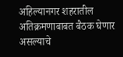अहिल्यानगर शहरातील अतिक्रमणाबाबत बैठक घेणार असल्याचे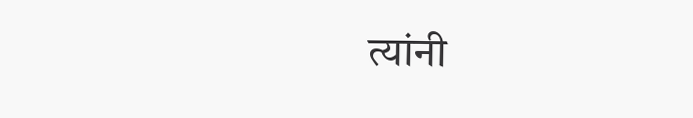त्यांनी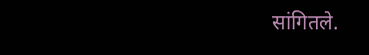सांगितले.